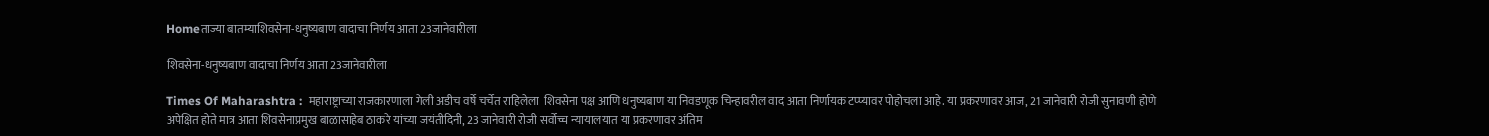Homeताज्या बातम्याशिवसेना-धनुष्यबाण वादाचा निर्णय आता 23जानेवारीला

शिवसेना-धनुष्यबाण वादाचा निर्णय आता 23जानेवारीला

Times Of Maharashtra :  महाराष्ट्राच्या राजकारणाला गेली अडीच वर्षे चर्चेत राहिलेला  शिवसेना पक्ष आणि धनुष्यबाण या निवडणूक चिन्हावरील वाद आता निर्णायक टप्प्यावर पोहोचला आहे. या प्रकरणावर आज, 21 जानेवारी रोजी सुनावणी होणे अपेक्षित होते मात्र आता शिवसेनाप्रमुख बाळासाहेब ठाकरे यांच्या जयंतीदिनी, 23 जानेवारी रोजी सर्वोच्च न्यायालयात या प्रकरणावर अंतिम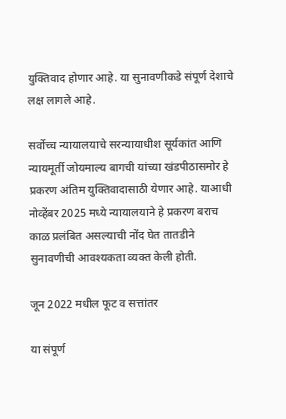युक्तिवाद होणार आहे. या सुनावणीकडे संपूर्ण देशाचे लक्ष लागले आहे.

सर्वोच्च न्यायालयाचे सरन्यायाधीश सूर्यकांत आणि न्यायमूर्ती जोयमाल्य बागची यांच्या खंडपीठासमोर हे प्रकरण अंतिम युक्तिवादासाठी येणार आहे. याआधी नोव्हेंबर 2025 मध्ये न्यायालयाने हे प्रकरण बराच काळ प्रलंबित असल्याची नोंद घेत तातडीने सुनावणीची आवश्यकता व्यक्त केली होती.

जून 2022 मधील फूट व सत्तांतर

या संपूर्ण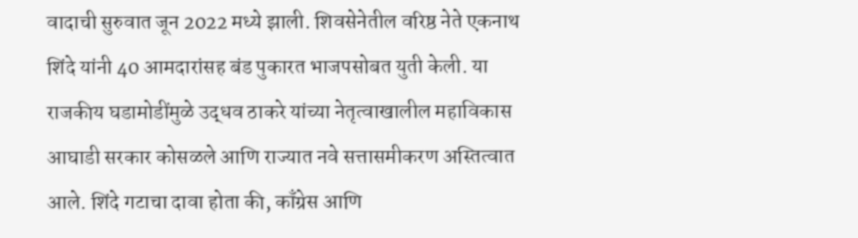वादाची सुरुवात जून 2022 मध्ये झाली. शिवसेनेतील वरिष्ठ नेते एकनाथ शिंदे यांनी 40 आमदारांसह बंड पुकारत भाजपसोबत युती केली. या राजकीय घडामोडींमुळे उद्धव ठाकरे यांच्या नेतृत्वाखालील महाविकास आघाडी सरकार कोसळले आणि राज्यात नवे सत्तासमीकरण अस्तित्वात आले. शिंदे गटाचा दावा होता की, काँग्रेस आणि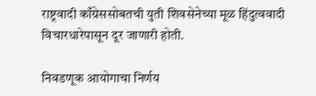राष्ट्रवादी काँग्रेससोबतची युती शिवसेनेच्या मूळ हिंदुत्ववादी विचारधारेपासून दूर जाणारी होती.

निवडणूक आयोगाचा निर्णय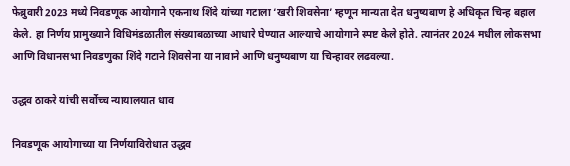फेब्रुवारी 2023 मध्ये निवडणूक आयोगाने एकनाथ शिंदे यांच्या गटाला ‘खरी शिवसेना’ म्हणून मान्यता देत धनुष्यबाण हे अधिकृत चिन्ह बहाल केले. हा निर्णय प्रामुख्याने विधिमंडळातील संख्याबळाच्या आधारे घेण्यात आल्याचे आयोगाने स्पष्ट केले होते. त्यानंतर 2024 मधील लोकसभा आणि विधानसभा निवडणुका शिंदे गटाने शिवसेना या नावाने आणि धनुष्यबाण या चिन्हावर लढवल्या.

उद्धव ठाकरे यांची सर्वोच्च न्यायालयात धाव

निवडणूक आयोगाच्या या निर्णयाविरोधात उद्धव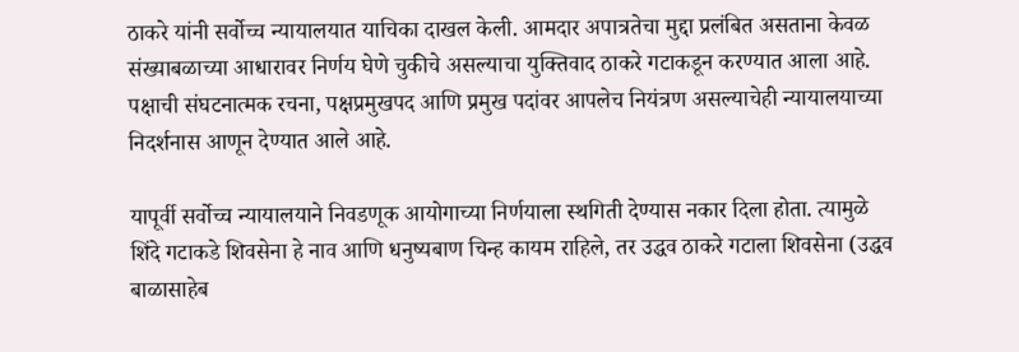ठाकरे यांनी सर्वोच्च न्यायालयात याचिका दाखल केली. आमदार अपात्रतेचा मुद्दा प्रलंबित असताना केवळ संख्याबळाच्या आधारावर निर्णय घेणे चुकीचे असल्याचा युक्तिवाद ठाकरे गटाकडून करण्यात आला आहे. पक्षाची संघटनात्मक रचना, पक्षप्रमुखपद आणि प्रमुख पदांवर आपलेच नियंत्रण असल्याचेही न्यायालयाच्या निदर्शनास आणून देण्यात आले आहे.

यापूर्वी सर्वोच्च न्यायालयाने निवडणूक आयोगाच्या निर्णयाला स्थगिती देण्यास नकार दिला होता. त्यामुळे शिंदे गटाकडे शिवसेना हे नाव आणि धनुष्यबाण चिन्ह कायम राहिले, तर उद्धव ठाकरे गटाला शिवसेना (उद्धव बाळासाहेब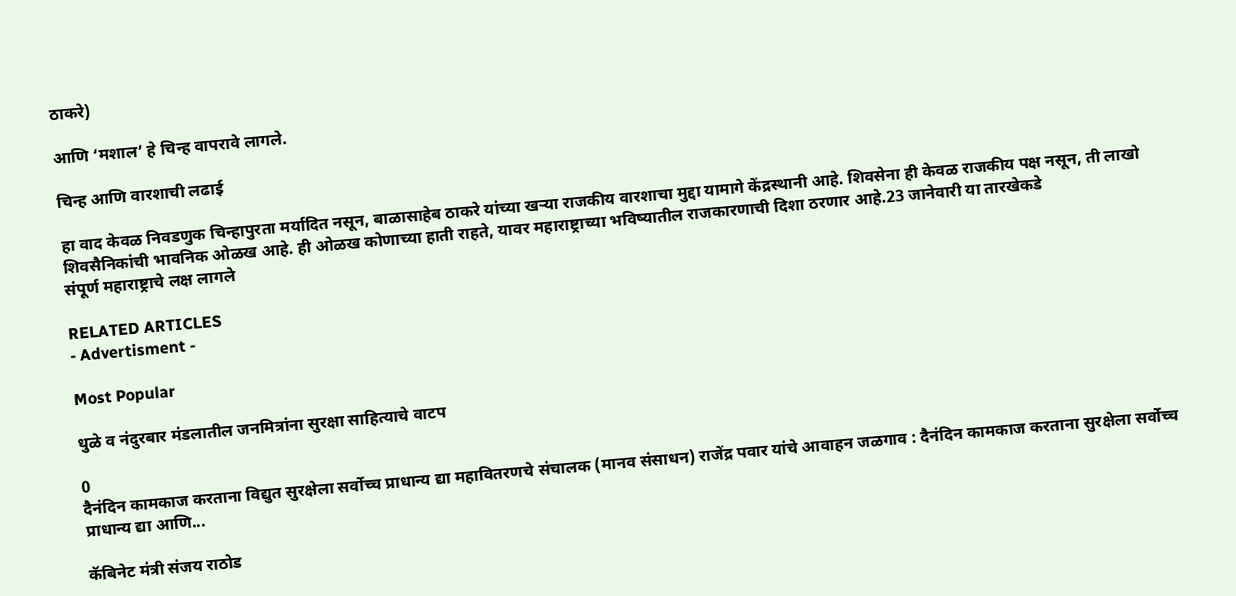ठाकरे)

आणि ‘मशाल’ हे चिन्ह वापरावे लागले.

चिन्ह आणि वारशाची लढाई

हा वाद केवळ निवडणुक चिन्हापुरता मर्यादित नसून, बाळासाहेब ठाकरे यांच्या खऱ्या राजकीय वारशाचा मुद्दा यामागे केंद्रस्थानी आहे. शिवसेना ही केवळ राजकीय पक्ष नसून, ती लाखो शिवसैनिकांची भावनिक ओळख आहे. ही ओळख कोणाच्या हाती राहते, यावर महाराष्ट्राच्या भविष्यातील राजकारणाची दिशा ठरणार आहे.23 जानेवारी या तारखेकडे
संपूर्ण महाराष्ट्राचे लक्ष लागले

RELATED ARTICLES
- Advertisment -

Most Popular

धुळे व नंदुरबार मंडलातील जनमित्रांना सुरक्षा साहित्याचे वाटप

0
दैनंदिन कामकाज करताना विद्युत सुरक्षेला सर्वोच्च प्राधान्य द्या महावितरणचे संचालक (मानव संसाधन) राजेंद्र पवार यांचे आवाहन जळगाव : दैनंदिन कामकाज करताना सुरक्षेला सर्वोच्च प्राधान्य द्या आणि...

कॅबिनेट मंत्री संजय राठोड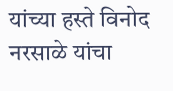यांच्या हस्ते विनोद नरसाळे यांचा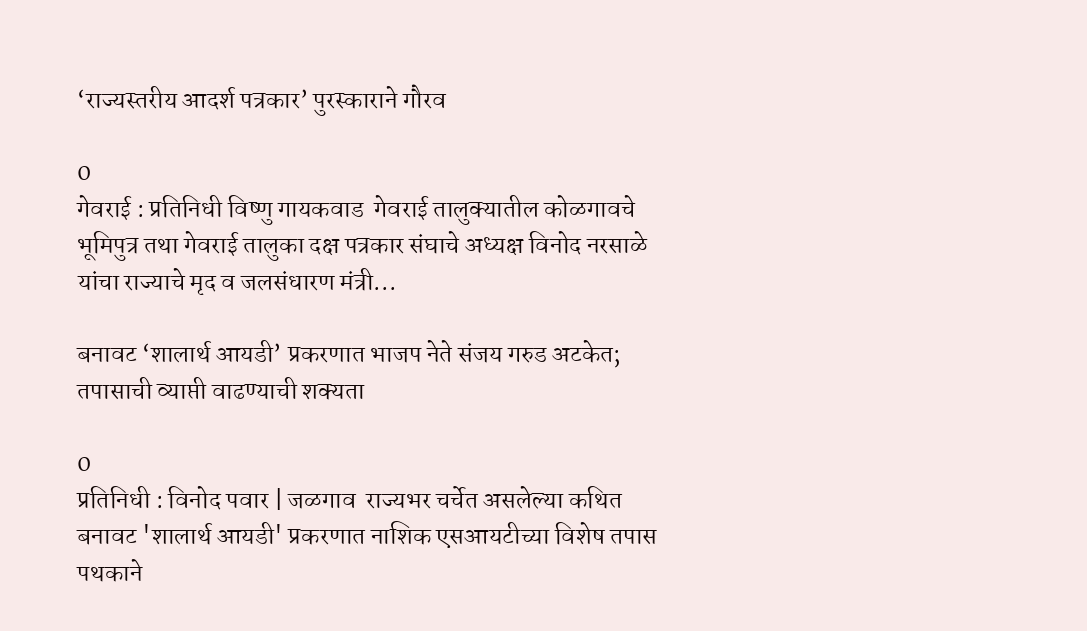‘राज्यस्तरीय आदर्श पत्रकार’ पुरस्काराने गौरव

0
गेवराई : प्रतिनिधी विष्णु गायकवाड  गेवराई तालुक्यातील कोळगावचे भूमिपुत्र तथा गेवराई तालुका दक्ष पत्रकार संघाचे अध्यक्ष विनोद नरसाळे यांचा राज्याचे मृद व जलसंधारण मंत्री...

बनावट ‘शालार्थ आयडी’ प्रकरणात भाजप नेते संजय गरुड अटकेत; तपासाची व्याप्ती वाढण्याची शक्यता

0
प्रतिनिधी : विनोद पवार | जळगाव  राज्यभर चर्चेत असलेल्या कथित बनावट 'शालार्थ आयडी' प्रकरणात नाशिक एसआयटीच्या विशेष तपास पथकाने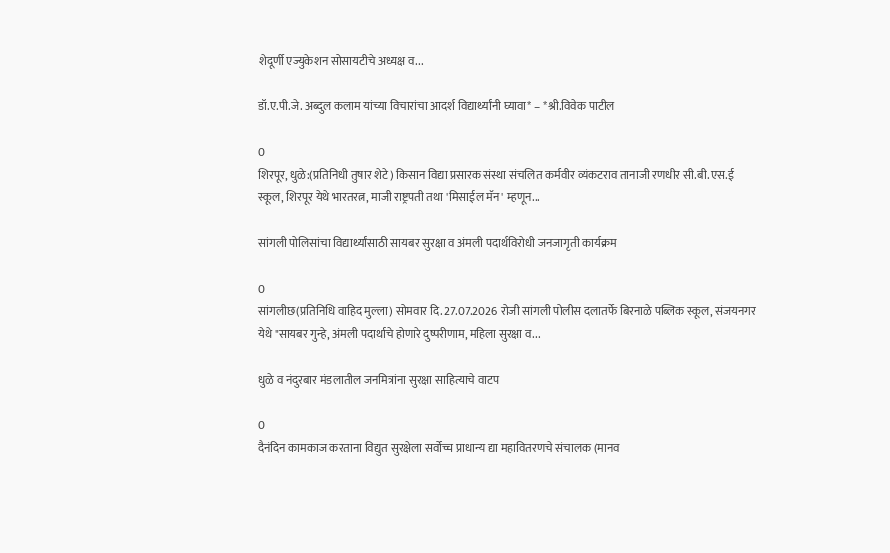शेदूर्णी एज्युकेशन सोसायटीचे अध्यक्ष व...

डॉ.ए.पी.जे. अब्दुल कलाम यांच्या विचारांचा आदर्श विद्यार्थ्यांनी घ्यावा* – *श्री.विवेक पाटील

0
शिरपूर, धुळे:(प्रतिनिधी तुषार शेटे) किसान विद्या प्रसारक संस्था संचलित कर्मवीर व्यंकटराव तानाजी रणधीर सी.बी.एस.ई स्कूल, शिरपूर येथे भारतरत्न, माजी राष्ट्रपती तथा 'मिसाईल मॅन' म्हणून...

सांगली पोलिसांचा विद्यार्थ्यांसाठी सायबर सुरक्षा व अंमली पदार्थविरोधी जनजागृती कार्यक्रम

0
सांगलीछ(प्रतिनिधि वाहिद मुल्ला) सोमवार दि. 27.07.2026 रोजी सांगली पोलीस दलातर्फे बिरनाळे पब्लिक स्कूल, संजयनगर येथे "सायबर गुन्हे, अंमली पदार्थाचे होणारे दुष्परीणाम, महिला सुरक्षा व...

धुळे व नंदुरबार मंडलातील जनमित्रांना सुरक्षा साहित्याचे वाटप

0
दैनंदिन कामकाज करताना विद्युत सुरक्षेला सर्वोच्च प्राधान्य द्या महावितरणचे संचालक (मानव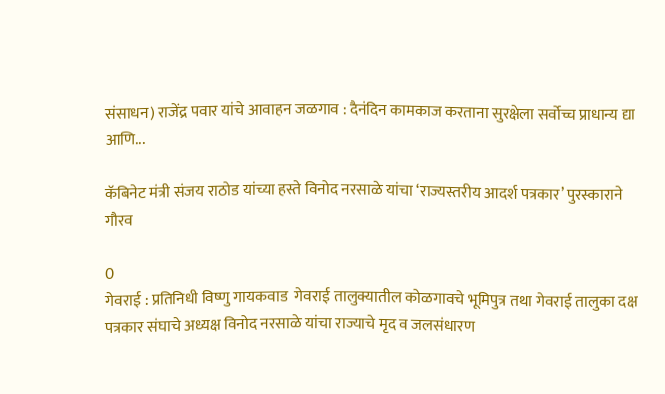संसाधन) राजेंद्र पवार यांचे आवाहन जळगाव : दैनंदिन कामकाज करताना सुरक्षेला सर्वोच्च प्राधान्य द्या आणि...

कॅबिनेट मंत्री संजय राठोड यांच्या हस्ते विनोद नरसाळे यांचा ‘राज्यस्तरीय आदर्श पत्रकार’ पुरस्काराने गौरव

0
गेवराई : प्रतिनिधी विष्णु गायकवाड  गेवराई तालुक्यातील कोळगावचे भूमिपुत्र तथा गेवराई तालुका दक्ष पत्रकार संघाचे अध्यक्ष विनोद नरसाळे यांचा राज्याचे मृद व जलसंधारण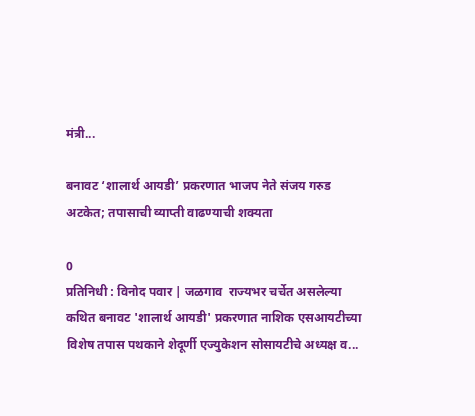मंत्री...

बनावट ‘शालार्थ आयडी’ प्रकरणात भाजप नेते संजय गरुड अटकेत; तपासाची व्याप्ती वाढण्याची शक्यता

0
प्रतिनिधी : विनोद पवार | जळगाव  राज्यभर चर्चेत असलेल्या कथित बनावट 'शालार्थ आयडी' प्रकरणात नाशिक एसआयटीच्या विशेष तपास पथकाने शेदूर्णी एज्युकेशन सोसायटीचे अध्यक्ष व...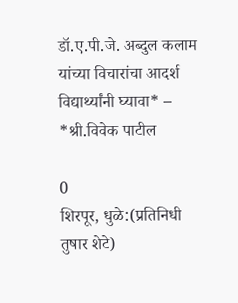डॉ.ए.पी.जे. अब्दुल कलाम यांच्या विचारांचा आदर्श विद्यार्थ्यांनी घ्यावा* – *श्री.विवेक पाटील

0
शिरपूर, धुळे:(प्रतिनिधी तुषार शेटे)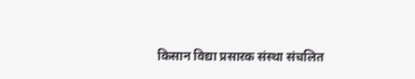किसान विद्या प्रसारक संस्था संचलित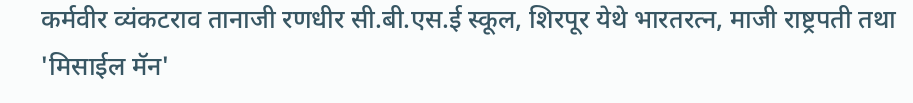कर्मवीर व्यंकटराव तानाजी रणधीर सी.बी.एस.ई स्कूल, शिरपूर येथे भारतरत्न, माजी राष्ट्रपती तथा 'मिसाईल मॅन'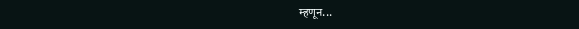म्हणून...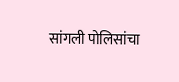सांगली पोलिसांचा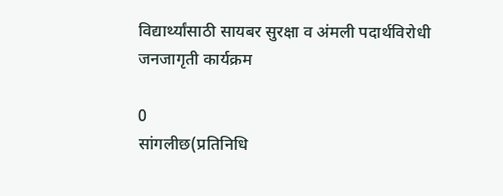विद्यार्थ्यांसाठी सायबर सुरक्षा व अंमली पदार्थविरोधी जनजागृती कार्यक्रम

0
सांगलीछ(प्रतिनिधि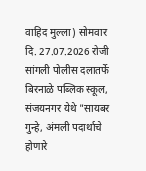वाहिद मुल्ला) सोमवार दि. 27.07.2026 रोजी सांगली पोलीस दलातर्फे बिरनाळे पब्लिक स्कूल, संजयनगर येथे "सायबर गुन्हे, अंमली पदार्थाचे होणारे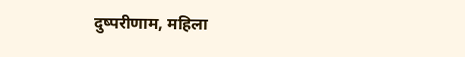दुष्परीणाम, महिला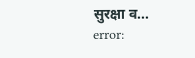सुरक्षा व...
error: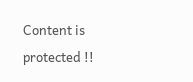Content is protected !!